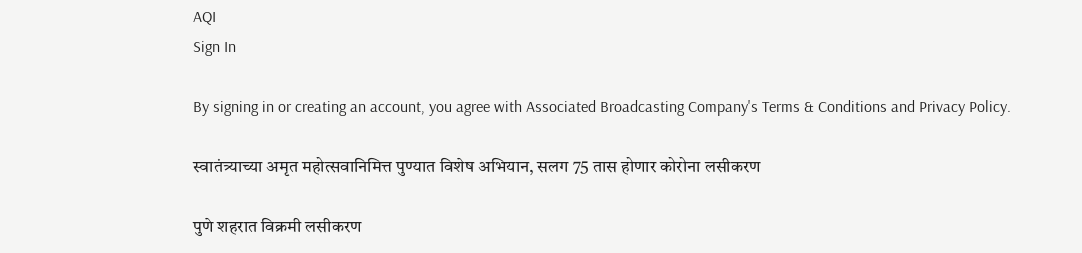AQI
Sign In

By signing in or creating an account, you agree with Associated Broadcasting Company's Terms & Conditions and Privacy Policy.

स्वातंत्र्याच्या अमृत महोत्सवानिमित्त पुण्यात विशेष अभियान, सलग 75 तास होणार कोरोना लसीकरण

पुणे शहरात विक्रमी लसीकरण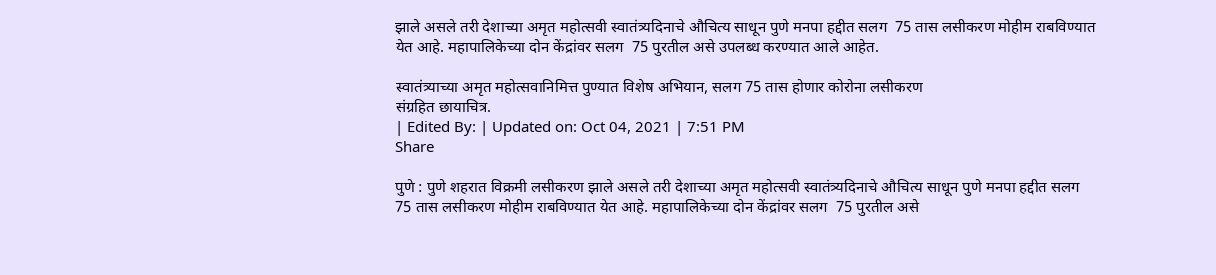झाले असले तरी देशाच्या अमृत महोत्सवी स्वातंत्र्यदिनाचे औचित्य साधून पुणे मनपा हद्दीत सलग  75 तास लसीकरण मोहीम राबविण्यात येत आहे. महापालिकेच्या दोन केंद्रांवर सलग  75 पुरतील असे उपलब्ध करण्यात आले आहेत.

स्वातंत्र्याच्या अमृत महोत्सवानिमित्त पुण्यात विशेष अभियान, सलग 75 तास होणार कोरोना लसीकरण
संग्रहित छायाचित्र.
| Edited By: | Updated on: Oct 04, 2021 | 7:51 PM
Share

पुणे : पुणे शहरात विक्रमी लसीकरण झाले असले तरी देशाच्या अमृत महोत्सवी स्वातंत्र्यदिनाचे औचित्य साधून पुणे मनपा हद्दीत सलग  75 तास लसीकरण मोहीम राबविण्यात येत आहे. महापालिकेच्या दोन केंद्रांवर सलग  75 पुरतील असे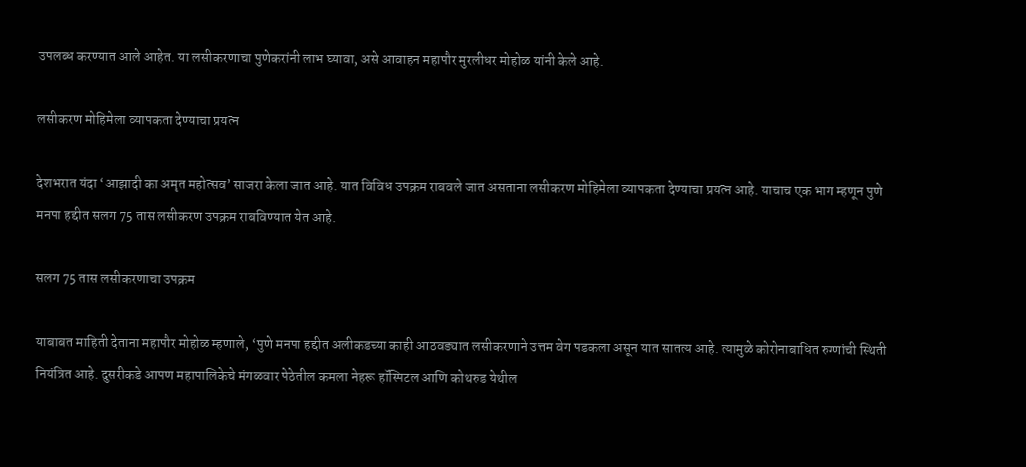उपलब्ध करण्यात आले आहेत. या लसीकरणाचा पुणेकरांनी लाभ घ्यावा, असे आवाहन महापौर मुरलीधर मोहोळ यांनी केले आहे.

लसीकरण मोहिमेला व्यापकता देण्याचा प्रयत्न

देशभरात यंदा ‘आझादी का अमृत महोत्सव’ साजरा केला जात आहे. यात विविध उपक्रम राबवले जात असताना लसीकरण मोहिमेला व्यापकता देण्याचा प्रयत्न आहे. याचाच एक भाग म्हणून पुणे मनपा हद्दीत सलग 75 तास लसीकरण उपक्रम राबविण्यात येत आहे.

सलग 75 तास लसीकरणाचा उपक्रम

याबाबत माहिती देताना महापौर मोहोळ म्हणाले, ‘पुणे मनपा हद्दीत अलीकडच्या काही आठवड्यात लसीकरणाने उत्तम वेग पडकला असून यात सातत्य आहे. त्यामुळे कोरोनाबाधित रुग्णांची स्थिती नियंत्रित आहे. दुसरीकडे आपण महापालिकेचे मंगळवार पेठेतील कमला नेहरू हॉस्पिटल आणि कोथरुड येथील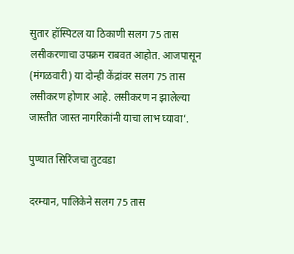सुतार हॉस्पिटल या ठिकाणी सलग 75 तास लसीकरणाचा उपक्रम राबवत आहोत. आजपासून (मंगळवारी) या दोन्ही केंद्रांवर सलग 75 तास लसीकरण होणार आहे. लसीकरण न झालेल्या जास्तीत जास्त नागरिकांनी याचा लाभ घ्यावा’.

पुण्यात सिरिंजचा तुटवडा

दरम्यान, पालिकेने सलग 75 तास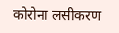कोरोना लसीकरण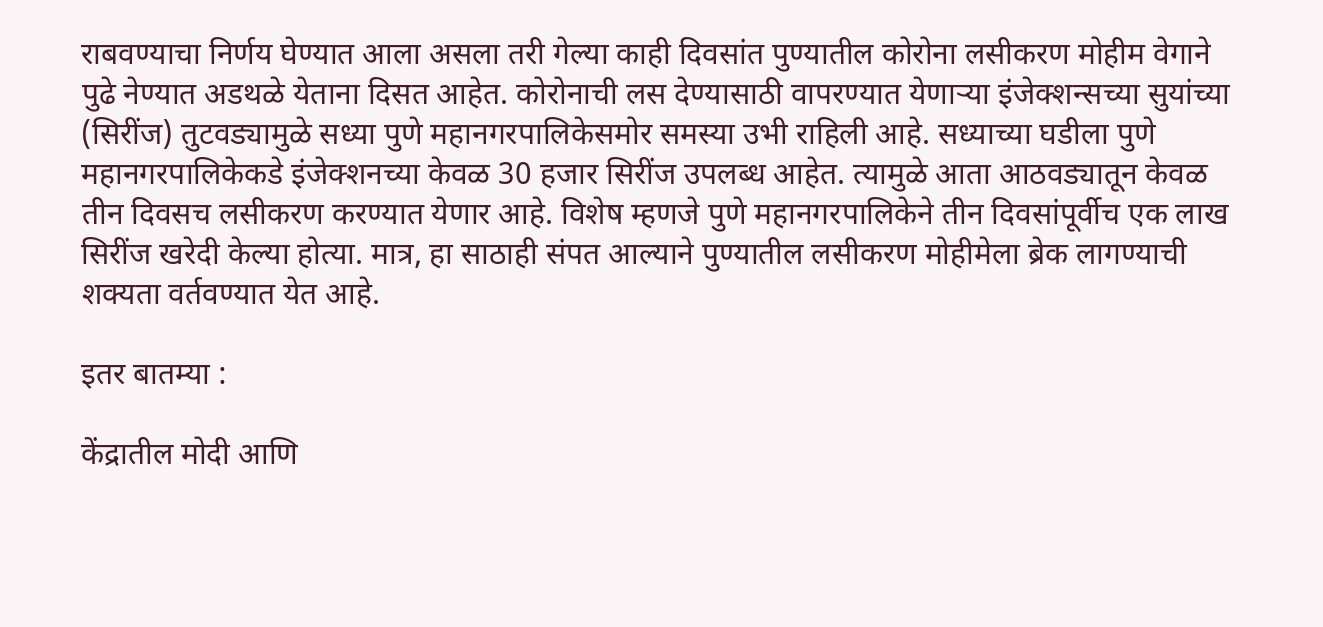राबवण्याचा निर्णय घेण्यात आला असला तरी गेल्या काही दिवसांत पुण्यातील कोरोना लसीकरण मोहीम वेगाने पुढे नेण्यात अडथळे येताना दिसत आहेत. कोरोनाची लस देण्यासाठी वापरण्यात येणाऱ्या इंजेक्शन्सच्या सुयांच्या (सिरींज) तुटवड्यामुळे सध्या पुणे महानगरपालिकेसमोर समस्या उभी राहिली आहे. सध्याच्या घडीला पुणे महानगरपालिकेकडे इंजेक्शनच्या केवळ 30 हजार सिरींज उपलब्ध आहेत. त्यामुळे आता आठवड्यातून केवळ तीन दिवसच लसीकरण करण्यात येणार आहे. विशेष म्हणजे पुणे महानगरपालिकेने तीन दिवसांपूर्वीच एक लाख सिरींज खरेदी केल्या होत्या. मात्र, हा साठाही संपत आल्याने पुण्यातील लसीकरण मोहीमेला ब्रेक लागण्याची शक्यता वर्तवण्यात येत आहे.

इतर बातम्या :

केंद्रातील मोदी आणि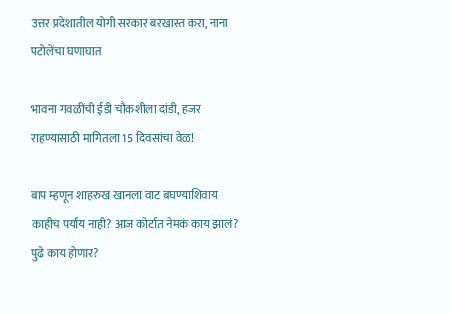उत्तर प्रदेशातील योगी सरकार बरखास्त करा, नाना पटोलेंचा घणाघात

भावना गवळींची ईडी चौकशीला दांडी, हजर राहण्यासाठी मागितला 15 दिवसांचा वेळ!

बाप म्हणून शाहरुख खानला वाट बघण्याशिवाय काहीच पर्याय नाही? आज कोर्टात नेमकं काय झालं? पुढे काय होणार?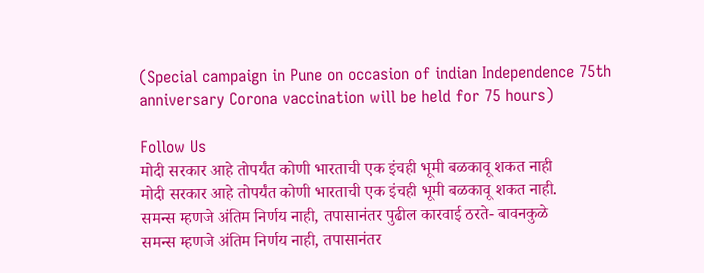(Special campaign in Pune on occasion of indian Independence 75th anniversary Corona vaccination will be held for 75 hours)

Follow Us
मोदी सरकार आहे तोपर्यंत कोणी भारताची एक इंचही भूमी बळकावू शकत नाही
मोदी सरकार आहे तोपर्यंत कोणी भारताची एक इंचही भूमी बळकावू शकत नाही.
समन्स म्हणजे अंतिम निर्णय नाही, तपासानंतर पुढील कारवाई ठरते- बावनकुळे
समन्स म्हणजे अंतिम निर्णय नाही, तपासानंतर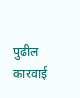पुढील कारवाई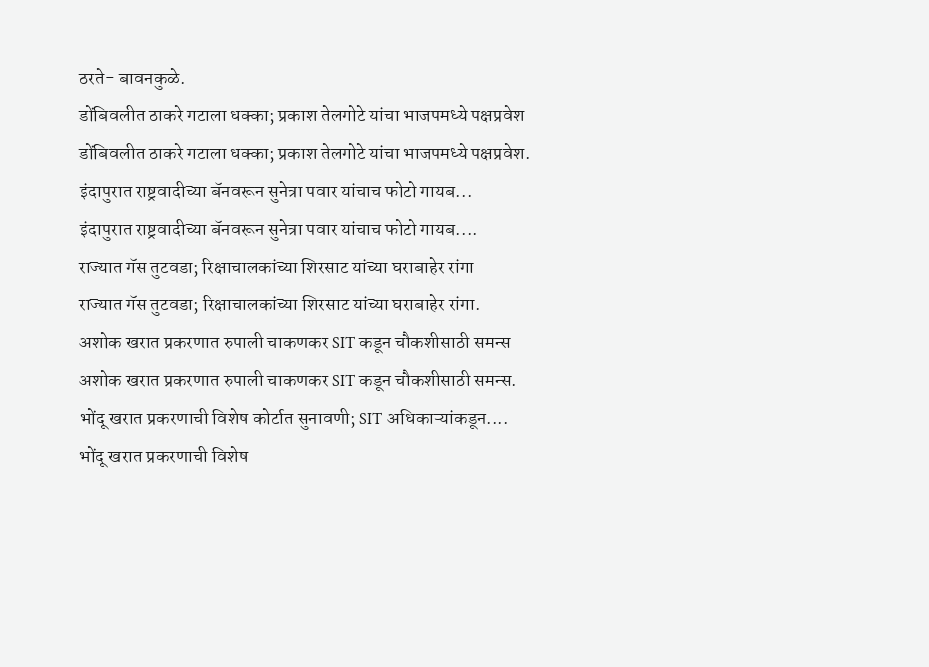ठरते- बावनकुळे.
डोंबिवलीत ठाकरे गटाला धक्का; प्रकाश तेलगोटे यांचा भाजपमध्ये पक्षप्रवेश
डोंबिवलीत ठाकरे गटाला धक्का; प्रकाश तेलगोटे यांचा भाजपमध्ये पक्षप्रवेश.
इंदापुरात राष्ट्रवादीच्या बॅनवरून सुनेत्रा पवार यांचाच फोटो गायब...
इंदापुरात राष्ट्रवादीच्या बॅनवरून सुनेत्रा पवार यांचाच फोटो गायब....
राज्यात गॅस तुटवडा; रिक्षाचालकांच्या शिरसाट यांच्या घराबाहेर रांगा
राज्यात गॅस तुटवडा; रिक्षाचालकांच्या शिरसाट यांच्या घराबाहेर रांगा.
अशोक खरात प्रकरणात रुपाली चाकणकर SIT कडून चौकशीसाठी समन्स
अशोक खरात प्रकरणात रुपाली चाकणकर SIT कडून चौकशीसाठी समन्स.
भोंदू खरात प्रकरणाची विशेष कोर्टात सुनावणी; SIT अधिकाऱ्यांकडून....
भोंदू खरात प्रकरणाची विशेष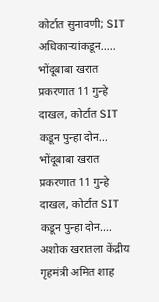कोर्टात सुनावणी; SIT अधिकाऱ्यांकडून.....
भोंदूबाबा खरात प्रकरणात 11 गुन्हे दाखल, कोर्टात SIT कडून पुन्हा दोन...
भोंदूबाबा खरात प्रकरणात 11 गुन्हे दाखल, कोर्टात SIT कडून पुन्हा दोन....
अशोक खरातला केंद्रीय गृहमंत्री अमित शाह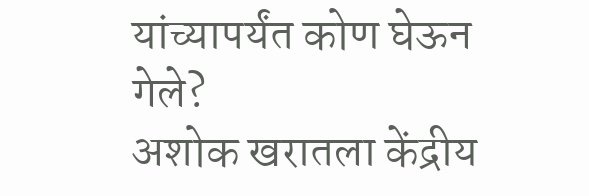यांच्यापर्यंत कोण घेऊन गेले?
अशोक खरातला केंद्रीय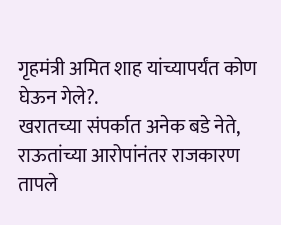गृहमंत्री अमित शाह यांच्यापर्यंत कोण घेऊन गेले?.
खरातच्या संपर्कात अनेक बडे नेते, राऊतांच्या आरोपांनंतर राजकारण तापले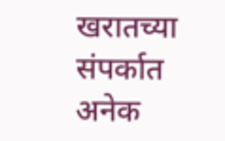खरातच्या संपर्कात अनेक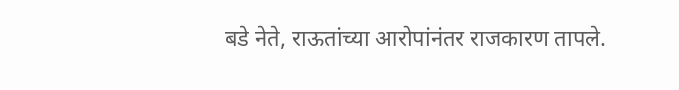बडे नेते, राऊतांच्या आरोपांनंतर राजकारण तापले.